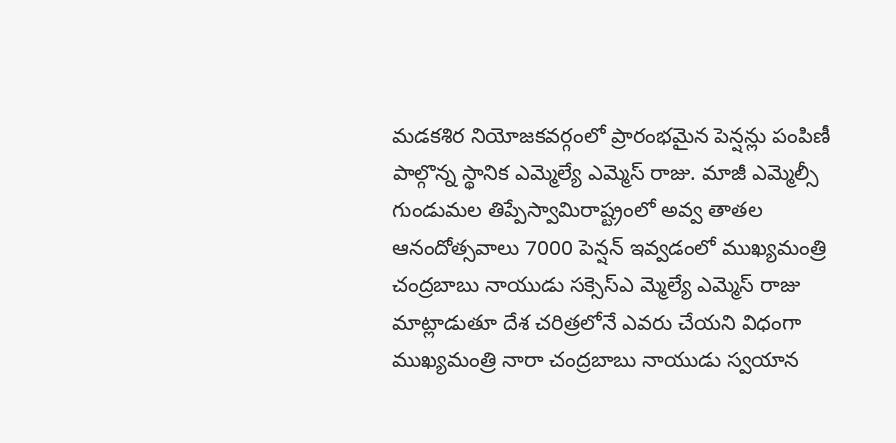మడకశిర నియోజకవర్గంలో ప్రారంభమైన పెన్షన్లు పంపిణీ పాల్గొన్న స్థానిక ఎమ్మెల్యే ఎమ్మెస్ రాజు. మాజీ ఎమ్మెల్సీ గుండుమల తిప్పేస్వామిరాష్ట్రంలో అవ్వ తాతల ఆనందోత్సవాలు 7000 పెన్షన్ ఇవ్వడంలో ముఖ్యమంత్రి చంద్రబాబు నాయుడు సక్సెస్ఎ మ్మెల్యే ఎమ్మెస్ రాజు మాట్లాడుతూ దేశ చరిత్రలోనే ఎవరు చేయని విధంగా ముఖ్యమంత్రి నారా చంద్రబాబు నాయుడు స్వయాన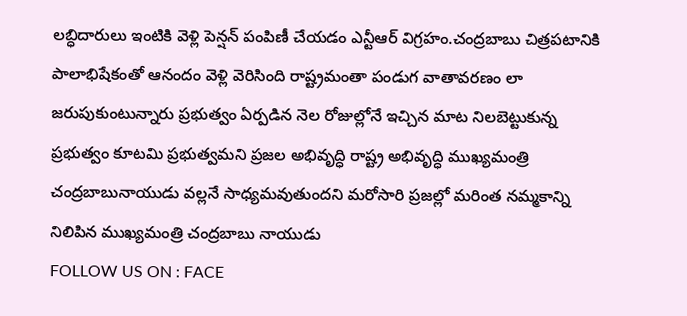లబ్ధిదారులు ఇంటికి వెళ్లి పెన్షన్ పంపిణీ చేయడం ఎన్టీఆర్ విగ్రహం.చంద్రబాబు చిత్రపటానికి పాలాభిషేకంతో ఆనందం వెళ్లి వెరిసింది రాష్ట్రమంతా పండుగ వాతావరణం లా జరుపుకుంటున్నారు ప్రభుత్వం ఏర్పడిన నెల రోజుల్లోనే ఇచ్చిన మాట నిలబెట్టుకున్న ప్రభుత్వం కూటమి ప్రభుత్వమని ప్రజల అభివృద్ధి రాష్ట్ర అభివృద్ధి ముఖ్యమంత్రి చంద్రబాబునాయుడు వల్లనే సాధ్యమవుతుందని మరోసారి ప్రజల్లో మరింత నమ్మకాన్ని నిలిపిన ముఖ్యమంత్రి చంద్రబాబు నాయుడు
FOLLOW US ON : FACE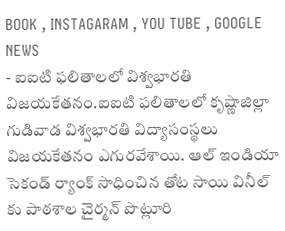BOOK , INSTAGARAM , YOU TUBE , GOOGLE NEWS
- ఐఐటి ఫలితాలలో విశ్వభారతి విజయకేతనం.ఐఐటి ఫలితాలలో కృష్ణాజిల్లా గుడివాడ విశ్వభారతి విద్యాసంస్థలు విజయకేతనం ఎగురవేశాయి. ఆల్ ఇండియా సెకండ్ ర్యాంక్ సాధించిన తోట సాయి వినీల్ కు పాఠశాల చైర్మన్ పొట్లూరి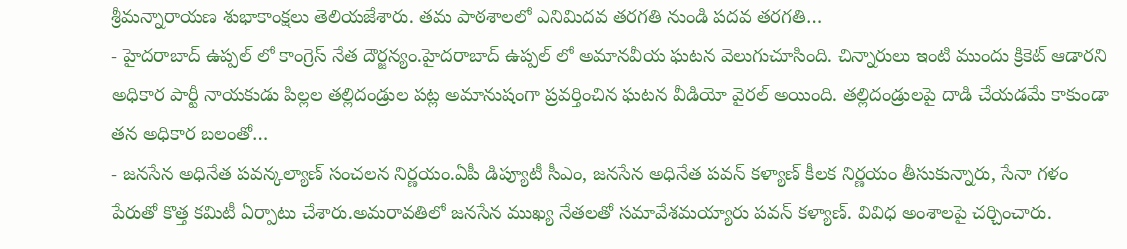శ్రీమన్నారాయణ శుభాకాంక్షలు తెలియజేశారు. తమ పాఠశాలలో ఎనిమిదవ తరగతి నుండి పదవ తరగతి…
- హైదరాబాద్ ఉప్పల్ లో కాంగ్రెస్ నేత దౌర్జన్యం.హైదరాబాద్ ఉప్పల్ లో అమానవీయ ఘటన వెలుగుచూసింది. చిన్నారులు ఇంటి ముందు క్రికెట్ ఆడారని అధికార పార్టీ నాయకుడు పిల్లల తల్లిదండ్రుల పట్ల అమానుషంగా ప్రవర్తించిన ఘటన వీడియో వైరల్ అయింది. తల్లిదండ్రులపై దాడి చేయడమే కాకుండా తన అధికార బలంతో…
- జనసేన అధినేత పవన్కల్యాణ్ సంచలన నిర్ణయం.ఏపీ డిప్యూటీ సీఎం, జనసేన అధినేత పవన్ కళ్యాణ్ కీలక నిర్ణయం తీసుకున్నారు, సేనా గళం పేరుతో కొత్త కమిటీ ఏర్పాటు చేశారు.అమరావతిలో జనసేన ముఖ్య నేతలతో సమావేశమయ్యారు పవన్ కళ్యాణ్. వివిధ అంశాలపై చర్చించారు.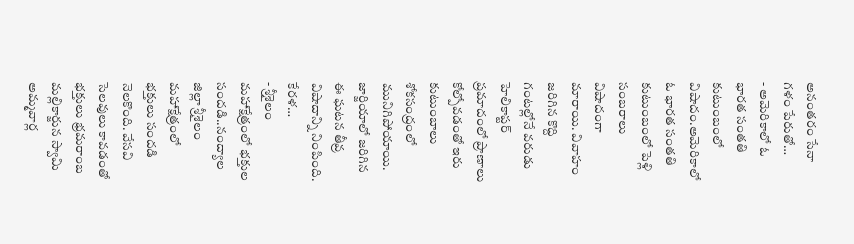అనంతరం సేనా గళం పేరుతో…
- అమెరికాలో ఓ భారత సంతతి కుటుంబంలో విషాదం.అమెరికాలో ఓ భారత సంతతి కుటుంబంలో పెళ్లి సంబరాలు విషాదంగా మారాయి. వివాహం జరిగిన కొద్ది గంటల్లోనే వరుడు హెలికాప్టర్ ప్రమాదంలో ప్రాణాలు కోల్పోవడంతో ఇరు కుటుంబాలు శోకసంద్రంలో మునిగిపోయాయి. జార్జియాలో జరిగిన ఈ ఘటన తీవ్ర విషాదాన్ని నింపింది. కేరళ…
- శ్రీశైలం మహాక్షేత్రంలో భక్తుల సందడి..నంద్యాల జిల్లా శ్రీశైలం మహాక్షేత్రంలో భక్తులు సందడి నెలకొంది. వేసవి సెలవులు కావడంతో భక్తులు భ్రమరాంబ మల్లికార్జున స్వామి అమ్మవార్ల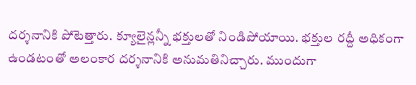దర్శనానికి పోటెత్తారు. క్యూలైన్లన్నీ భక్తులతో నిండిపోయాయి. భక్తుల రద్దీ అధికంగా ఉండటంతో అలంకార దర్శనానికి అనుమతినిచ్చారు. ముందుగా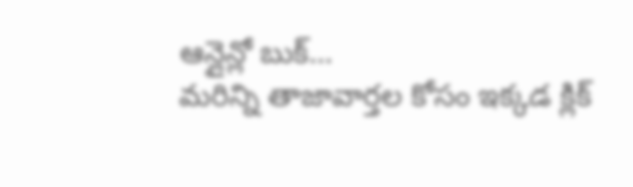ఆన్లైన్లో బుక్…
మరిన్ని తాజావార్తల కోసం ఇక్కడ క్లిక్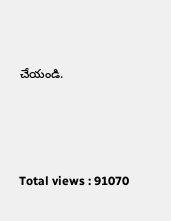చేయండి.




Total views : 91070